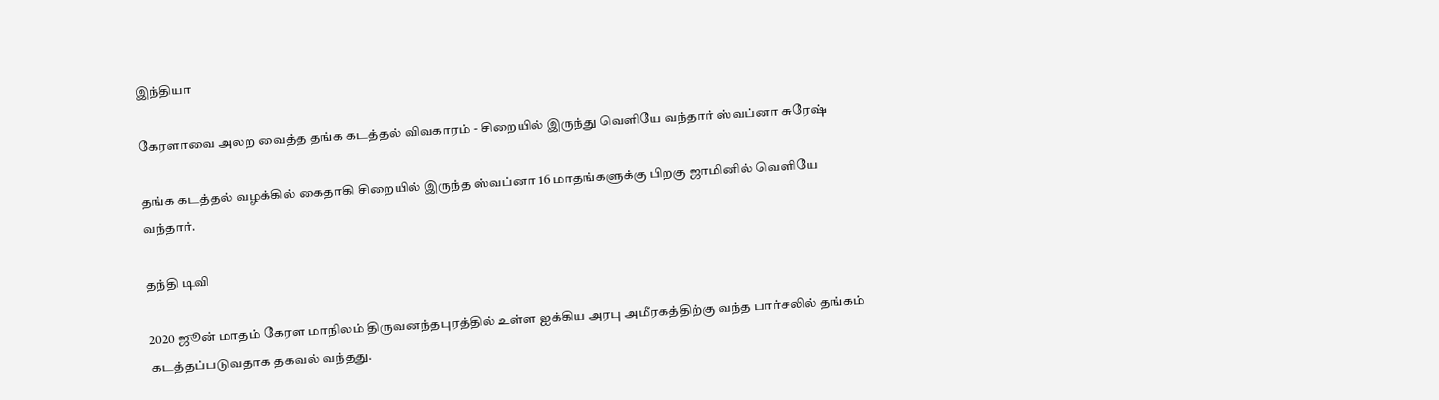இந்தியா

கேரளாவை அலற வைத்த தங்க கடத்தல் விவகாரம் - சிறையில் இருந்து வெளியே வந்தார் ஸ்வப்னா சுரேஷ்

தங்க கடத்தல் வழக்கில் கைதாகி சிறையில் இருந்த ஸ்வப்னா 16 மாதங்களுக்கு பிறகு ஜாமினில் வெளியே வந்தார்.

தந்தி டிவி

2020 ஜூன் மாதம் கேரள மாநிலம் திருவனந்தபுரத்தில் உள்ள ஐக்கிய அரபு அமீரகத்திற்கு வந்த பார்சலில் தங்கம் கடத்தப்படுவதாக தகவல் வந்தது.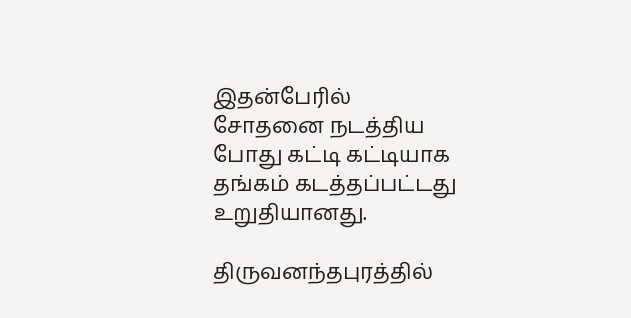இதன்பேரில் சோதனை நடத்திய போது கட்டி கட்டியாக தங்கம் கடத்தப்பட்டது உறுதியானது.

திருவனந்தபுரத்தில்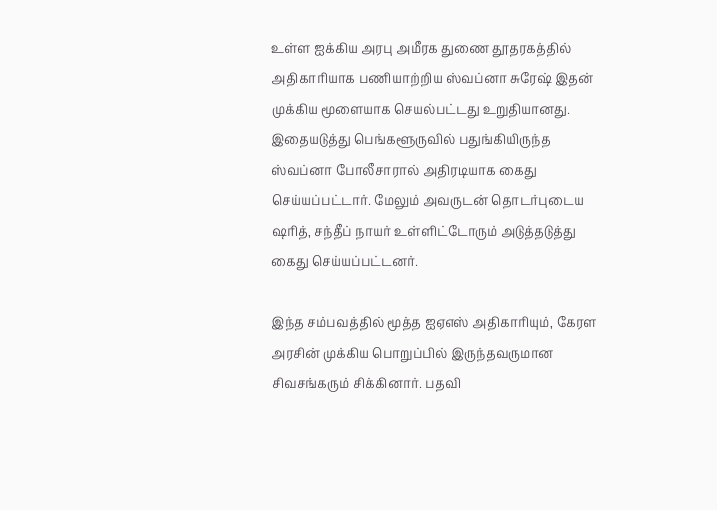உள்ள ஐக்கிய அரபு அமீரக துணை தூதரகத்தில் அதிகாரியாக பணியாற்றிய ஸ்வப்னா சுரேஷ் இதன் முக்கிய மூளையாக செயல்பட்டது உறுதியானது. இதையடுத்து பெங்களூருவில் பதுங்கியிருந்த ஸ்வப்னா போலீசாரால் அதிரடியாக கைது செய்யப்பட்டார். மேலும் அவருடன் தொடர்புடைய ஷரித், சந்தீப் நாயர் உள்ளிட்டோரும் அடுத்தடுத்து கைது செய்யப்பட்டனர்.

இந்த சம்பவத்தில் மூத்த ஐஏஎஸ் அதிகாரியும், கேரள அரசின் முக்கிய பொறுப்பில் இருந்தவருமான சிவசங்கரும் சிக்கினார். பதவி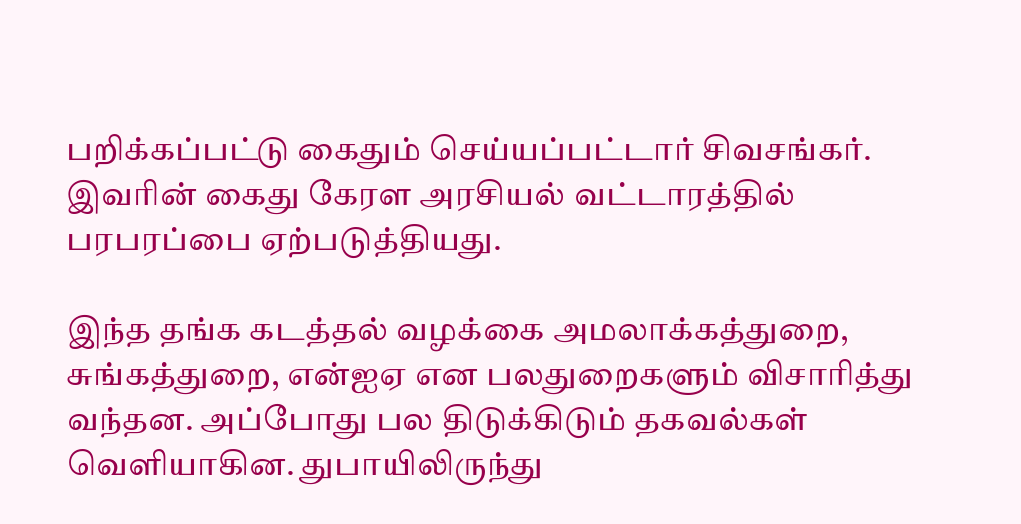பறிக்கப்பட்டு கைதும் செய்யப்பட்டார் சிவசங்கர். இவரின் கைது கேரள அரசியல் வட்டாரத்தில் பரபரப்பை ஏற்படுத்தியது.

இந்த தங்க கடத்தல் வழக்கை அமலாக்கத்துறை, சுங்கத்துறை, என்ஐஏ என பலதுறைகளும் விசாரித்து வந்தன. அப்போது பல திடுக்கிடும் தகவல்கள் வெளியாகின. துபாயிலிருந்து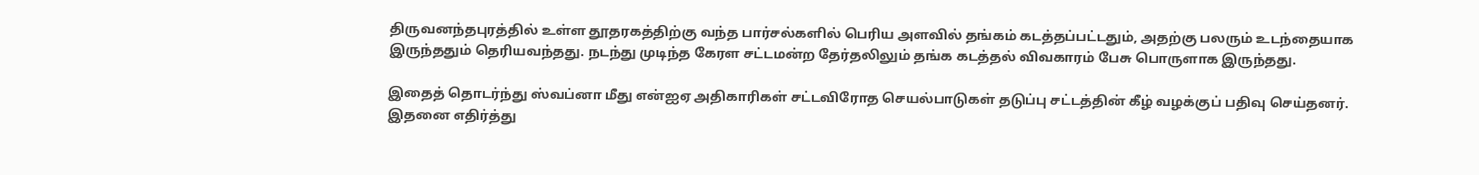திருவனந்தபுரத்தில் உள்ள தூதரகத்திற்கு வந்த பார்சல்களில் பெரிய அளவில் தங்கம் கடத்தப்பட்டதும், அதற்கு பலரும் உடந்தையாக இருந்ததும் தெரியவந்தது. நடந்து முடிந்த கேரள சட்டமன்ற தேர்தலிலும் தங்க கடத்தல் விவகாரம் பேசு பொருளாக இருந்தது.

இதைத் தொடர்ந்து ஸ்வப்னா மீது என்ஐஏ அதிகாரிகள் சட்டவிரோத செயல்பாடுகள் தடுப்பு சட்டத்தின் கீழ் வழக்குப் பதிவு செய்தனர். இதனை எதிர்த்து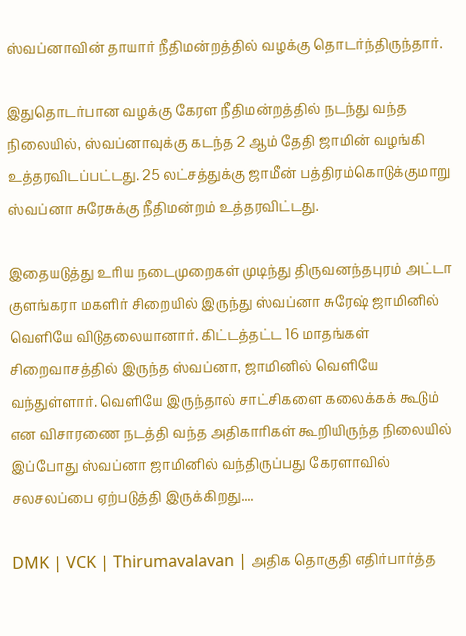ஸ்வப்னாவின் தாயார் நீதிமன்றத்தில் வழக்கு தொடர்ந்திருந்தார்.

இதுதொடர்பான வழக்கு கேரள நீதிமன்றத்தில் நடந்து வந்த நிலையில், ஸ்வப்னாவுக்கு கடந்த 2 ஆம் தேதி ஜாமின் வழங்கி உத்தரவிடப்பட்டது. 25 லட்சத்துக்கு ஜாமீன் பத்திரம்கொடுக்குமாறு ஸ்வப்னா சுரேசுக்கு நீதிமன்றம் உத்தரவிட்டது.

இதையடுத்து உரிய நடைமுறைகள் முடிந்து திருவனந்தபுரம் அட்டா குளங்கரா மகளிர் சிறையில் இருந்து ஸ்வப்னா சுரேஷ் ஜாமினில் வெளியே விடுதலையானார். கிட்டத்தட்ட 16 மாதங்கள் சிறைவாசத்தில் இருந்த ஸ்வப்னா, ஜாமினில் வெளியே வந்துள்ளார். வெளியே இருந்தால் சாட்சிகளை கலைக்கக் கூடும் என விசாரணை நடத்தி வந்த அதிகாரிகள் கூறியிருந்த நிலையில் இப்போது ஸ்வப்னா ஜாமினில் வந்திருப்பது கேரளாவில் சலசலப்பை ஏற்படுத்தி இருக்கிறது....

DMK | VCK | Thirumavalavan | அதிக தொகுதி எதிர்பார்த்த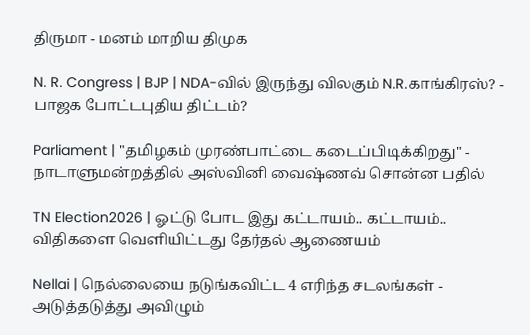திருமா - மனம் மாறிய திமுக

N. R. Congress | BJP | NDA-வில் இருந்து விலகும் N.R.காங்கிரஸ்? - பாஜக போட்டபுதிய திட்டம்?

Parliament | "தமிழகம் முரண்பாட்டை கடைப்பிடிக்கிறது" - நாடாளுமன்றத்தில் அஸ்வினி வைஷ்ணவ் சொன்ன பதில்

TN Election2026 | ஓட்டு போட இது கட்டாயம்.. கட்டாயம்.. விதிகளை வெளியிட்டது தேர்தல் ஆணையம்

Nellai | நெல்லையை நடுங்கவிட்ட 4 எரிந்த சடலங்கள் - அடுத்தடுத்து அவிழும்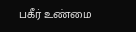பகீர் உண்மை